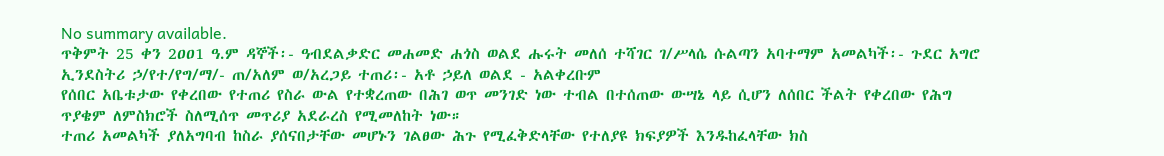No summary available.
ጥቅምት 25 ቀን 2ዐዐ1 ዓ.ም ዳኞች፡- ዓብደልቃድር መሐመድ ሐጎስ ወልደ ሑሩት መለሰ ተሻገር ገ/ሥላሴ ሱልጣን አባተማም አመልካች፡- ጉደር አግሮ ኢንደስትሪ ኃ/የተ/የግ/ማ/- ጠ/አለም ወ/አረጋይ ተጠሪ፡- አቶ ኃይለ ወልደ - አልቀረቡም
የሰበር አቤቱታው የቀረበው የተጠሪ የስራ ውል የተቋረጠው በሕገ ወጥ መንገድ ነው ተብል በተሰጠው ውሣኔ ላይ ሲሆን ለሰበር ችልት የቀረበው የሕግ ጥያቄም ለምስክሮች ስለሚሰጥ መጥሪያ አደራረስ የሚመለከት ነው።
ተጠሪ አመልካች ያለአግባብ ከስራ ያሰናበታቸው መሆኑን ገልፀው ሕጉ የሚፈቅድላቸው የተለያዩ ክፍያዎች እንዱከፈላቸው ክስ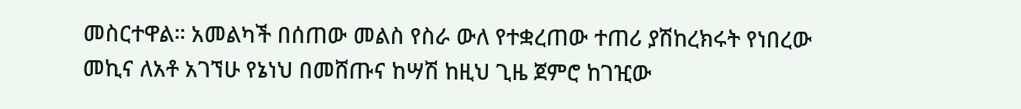መስርተዋል። አመልካች በሰጠው መልስ የስራ ውለ የተቋረጠው ተጠሪ ያሽከረክሩት የነበረው መኪና ለአቶ አገኘሁ የኔነህ በመሸጡና ከሣሽ ከዚህ ጊዜ ጀምሮ ከገዢው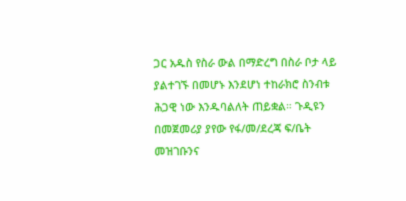ጋር አዱስ የስራ ውል በማድረግ በስራ ቦታ ላይ ያልተገኙ በመሆኑ እንደሆነ ተከራክሮ ስንብቱ ሕጋዊ ነው እንዱባልለት ጠይቋል። ጉዲዩን በመጀመሪያ ያየው የፋ/መ/ደረጃ ፍ/ቤት መዝገቡንና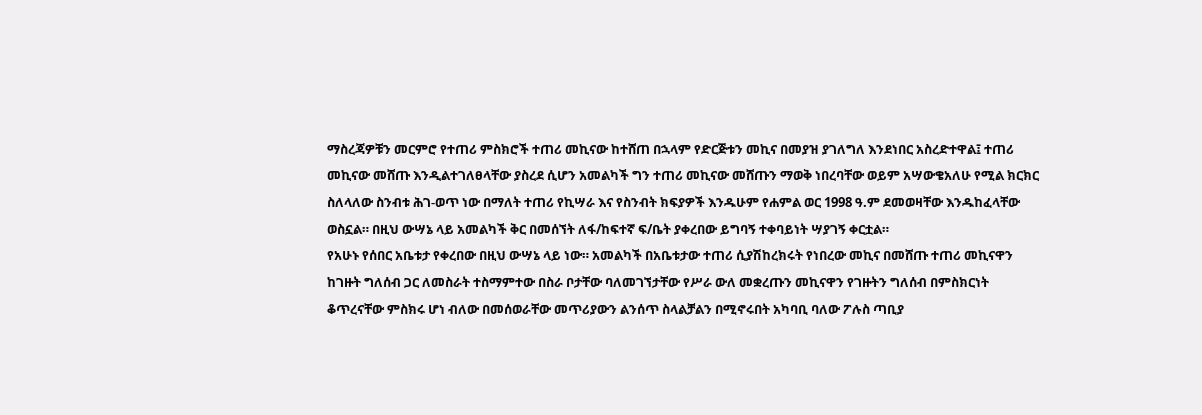ማስረጃዎቹን መርምሮ የተጠሪ ምስክሮች ተጠሪ መኪናው ከተሸጠ በኋላም የድርጅቱን መኪና በመያዝ ያገለግለ እንደነበር አስረድተዋል፤ ተጠሪ መኪናው መሸጡ እንዲልተገለፀላቸው ያስረደ ሲሆን አመልካች ግን ተጠሪ መኪናው መሸጡን ማወቅ ነበረባቸው ወይም አሣውቄአለሁ የሚል ክርክር ስለላለው ስንብቱ ሕገ-ወጥ ነው በማለት ተጠሪ የኪሣራ እና የስንብት ክፍያዎች እንዱሁም የሐምል ወር 1998 ዓ.ም ደመወዛቸው እንዱከፈላቸው ወስኗል። በዚህ ውሣኔ ላይ አመልካች ቅር በመሰኘት ለፋ/ከፍተኛ ፍ/ቤት ያቀረበው ይግባኝ ተቀባይነት ሣያገኝ ቀርቷል።
የአሁኑ የሰበር አቤቱታ የቀረበው በዚህ ውሣኔ ላይ ነው። አመልካች በአቤቱታው ተጠሪ ሲያሽከረክሩት የነበረው መኪና በመሸጡ ተጠሪ መኪናዋን ከገዙት ግለሰብ ጋር ለመስራት ተስማምተው በስራ ቦታቸው ባለመገኘታቸው የሥራ ውለ መቋረጡን መኪናዋን የገዙትን ግለሰብ በምስክርነት ቆጥረናቸው ምስክሩ ሆነ ብለው በመሰወራቸው መጥሪያውን ልንሰጥ ስላልቻልን በሚኖሩበት አካባቢ ባለው ፖሉስ ጣቢያ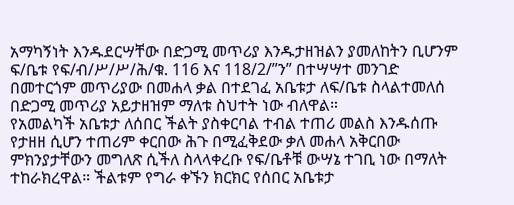አማካኝነት እንዱደርሣቸው በድጋሚ መጥሪያ እንዱታዘዝልን ያመለከትን ቢሆንም ፍ/ቤቱ የፍ/ብ/ሥ/ሥ/ሕ/ቁ. 116 እና 118/2/”ን” በተሣሣተ መንገድ በመተርጎም መጥሪያው በመሐላ ቃል በተደገፈ አቤቱታ ለፍ/ቤቱ ስላልተመለሰ በድጋሚ መጥሪያ አይታዘዝም ማለቱ ስህተት ነው ብለዋል።
የአመልካች አቤቱታ ለሰበር ችልት ያስቀርባል ተብል ተጠሪ መልስ እንዱሰጡ የታዘዘ ሲሆን ተጠሪም ቀርበው ሕጉ በሚፈቅደው ቃለ መሐላ አቅርበው ምክንያታቸውን መግለጽ ሲችለ ስላላቀረቡ የፍ/ቤቶቹ ውሣኔ ተገቢ ነው በማለት ተከራክረዋል። ችልቱም የግራ ቀኙን ክርክር የሰበር አቤቱታ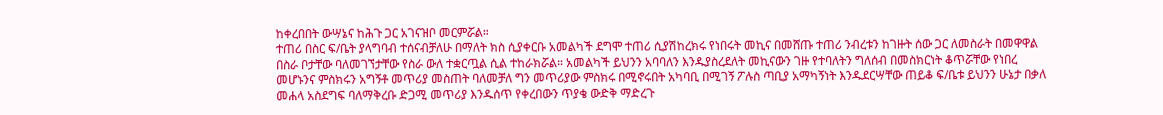ከቀረበበት ውሣኔና ከሕጉ ጋር አገናዝቦ መርምሯል።
ተጠሪ በስር ፍ/ቤት ያላግባብ ተሰናብቻለሁ በማለት ክስ ሲያቀርቡ አመልካች ደግሞ ተጠሪ ሲያሽከረክሩ የነበሩት መኪና በመሸጡ ተጠሪ ንብረቱን ከገዙት ሰው ጋር ለመስራት በመዋዋል በስራ ቦታቸው ባለመገኘታቸው የስራ ውለ ተቋርጧል ሲል ተከራክሯል። አመልካች ይህንን አባባለን እንዱያስረደለት መኪናውን ገዙ የተባለትን ግለሰብ በመስክርነት ቆጥሯቸው የነበረ መሆኑንና ምስክሩን አግኝቶ መጥሪያ መስጠት ባለመቻለ ግን መጥሪያው ምስክሩ በሚኖሩበት አካባቢ በሚገኝ ፖሉስ ጣቢያ አማካኝነት እንዱደርሣቸው ጠይቆ ፍ/ቤቱ ይህንን ሁኔታ በቃለ መሐላ አስደግፍ ባለማቅረቡ ድጋሚ መጥሪያ እንዱሰጥ የቀረበውን ጥያቄ ውድቅ ማድረጉ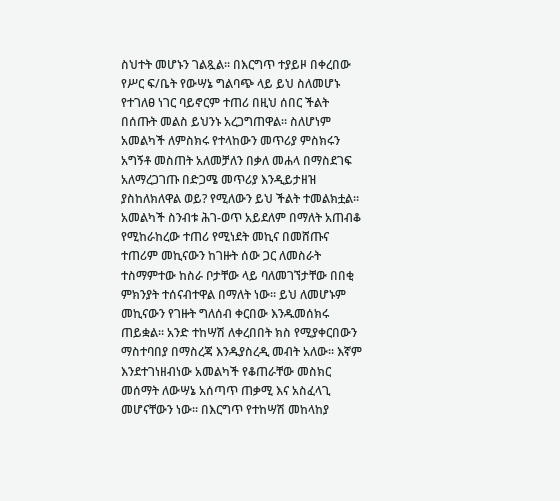ስህተት መሆኑን ገልጿል። በእርግጥ ተያይዞ በቀረበው የሥር ፍ/ቤት የውሣኔ ግልባጭ ላይ ይህ ስለመሆኑ የተገለፀ ነገር ባይኖርም ተጠሪ በዚህ ሰበር ችልት በሰጡት መልስ ይህንኑ አረጋግጠዋል። ስለሆነም አመልካች ለምስክሩ የተላከውን መጥሪያ ምስክሩን አግኝቶ መስጠት አለመቻለን በቃለ መሐላ በማስደገፍ አለማረጋገጡ በድጋሜ መጥሪያ እንዲይታዘዝ ያስከለክለዋል ወይ? የሚለውን ይህ ችልት ተመልክቷል።
አመልካች ስንብቱ ሕገ-ወጥ አይደለም በማለት አጠብቆ የሚከራከረው ተጠሪ የሚነደት መኪና በመሸጡና ተጠሪም መኪናውን ከገዙት ሰው ጋር ለመስራት ተስማምተው ከስራ ቦታቸው ላይ ባለመገኘታቸው በበቂ ምክንያት ተሰናብተዋል በማለት ነው። ይህ ለመሆኑም መኪናውን የገዙት ግለሰብ ቀርበው እንዱመሰክሩ ጠይቋል። አንድ ተከሣሽ ለቀረበበት ክስ የሚያቀርበውን ማስተባበያ በማስረጃ እንዱያስረዲ መብት አለው። እኛም እንደተገነዘብነው አመልካች የቆጠራቸው መስክር መሰማት ለውሣኔ አሰጣጥ ጠቃሚ እና አስፈላጊ መሆናቸውን ነው። በእርግጥ የተከሣሽ መከላከያ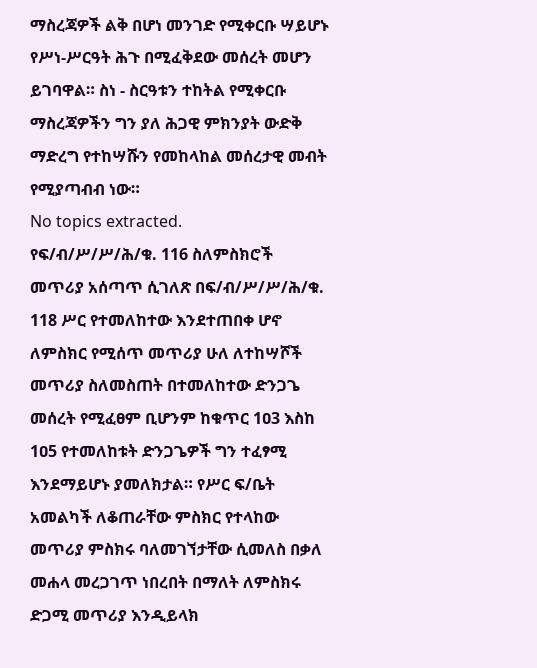ማስረጃዎች ልቅ በሆነ መንገድ የሚቀርቡ ሣይሆኑ የሥነ-ሥርዓት ሕጉ በሚፈቅደው መሰረት መሆን ይገባዋል። ስነ - ስርዓቱን ተከትል የሚቀርቡ ማስረጃዎችን ግን ያለ ሕጋዊ ምክንያት ውድቅ ማድረግ የተከሣሹን የመከላከል መሰረታዊ መብት የሚያጣብብ ነው።
No topics extracted.
የፍ/ብ/ሥ/ሥ/ሕ/ቁ. 116 ስለምስክሮች መጥሪያ አሰጣጥ ሲገለጽ በፍ/ብ/ሥ/ሥ/ሕ/ቁ. 118 ሥር የተመለከተው እንደተጠበቀ ሆኖ ለምስክር የሚሰጥ መጥሪያ ሁለ ለተከሣሾች መጥሪያ ስለመስጠት በተመለከተው ድንጋጌ መሰረት የሚፈፀም ቢሆንም ከቁጥር 1ዐ3 እስከ 1ዐ5 የተመለከቱት ድንጋጌዎች ግን ተፈፃሚ እንደማይሆኑ ያመለክታል። የሥር ፍ/ቤት አመልካች ለቆጠራቸው ምስክር የተላከው መጥሪያ ምስክሩ ባለመገኘታቸው ሲመለስ በቃለ መሐላ መረጋገጥ ነበረበት በማለት ለምስክሩ ድጋሚ መጥሪያ እንዲይላክ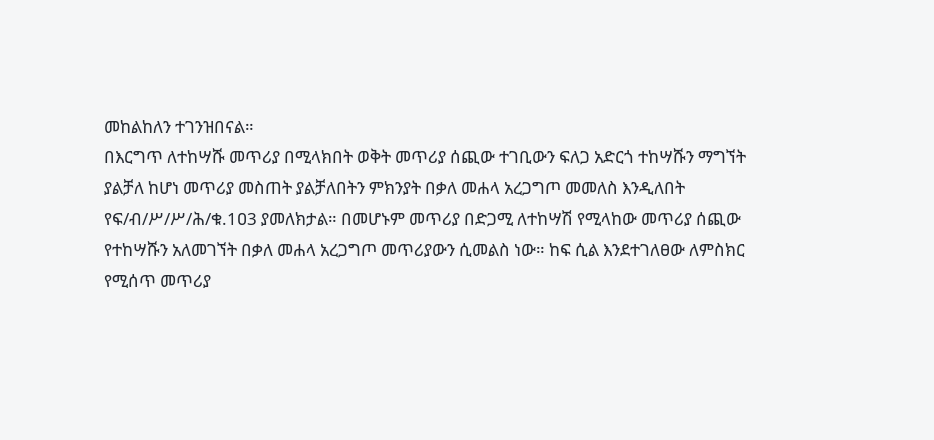መከልከለን ተገንዝበናል።
በእርግጥ ለተከሣሹ መጥሪያ በሚላክበት ወቅት መጥሪያ ሰጪው ተገቢውን ፍለጋ አድርጎ ተከሣሹን ማግኘት ያልቻለ ከሆነ መጥሪያ መስጠት ያልቻለበትን ምክንያት በቃለ መሐላ አረጋግጦ መመለስ እንዲለበት የፍ/ብ/ሥ/ሥ/ሕ/ቁ.1ዐ3 ያመለክታል። በመሆኑም መጥሪያ በድጋሚ ለተከሣሽ የሚላከው መጥሪያ ሰጪው የተከሣሹን አለመገኘት በቃለ መሐላ አረጋግጦ መጥሪያውን ሲመልስ ነው። ከፍ ሲል እንደተገለፀው ለምስክር የሚሰጥ መጥሪያ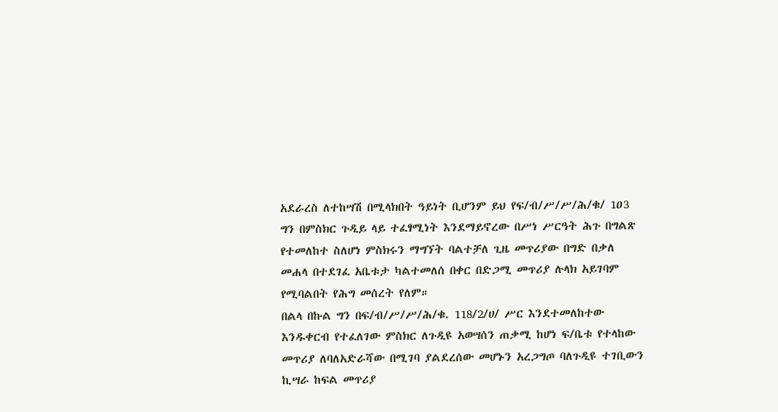አደራረስ ለተከሣሽ በሚላክበት ዓይነት ቢሆንም ይህ የፍ/ብ/ሥ/ሥ/ሕ/ቁ/ 1ዐ3 ግን በምስክር ጉዲይ ላይ ተፈፃሚነት እንደማይኖረው በሥነ ሥርዓት ሕጉ በግልጽ የተመለከተ ስለሆነ ምስክሩን ማግኘት ባልተቻለ ጊዜ መጥሪያው በግድ በቃለ መሐላ በተደገፈ አቤቱታ ካልተመለሰ በቀር በድጋሚ መጥሪያ ሉላክ አይገባም የሚባልበት የሕግ መሰረት የለም።
በልላ በኩል ግን በፍ/ብ/ሥ/ሥ/ሕ/ቁ. 118/2/ሀ/ ሥር እንደተመለከተው እንዱቀርብ የተፈለገው ምስክር ለጉዲዩ አወሣሰን ጠቃሚ ከሆነ ፍ/ቤቱ የተላከው መጥሪያ ለባለአድራሻው በሚገባ ያልደረሰው መሆኑን አረጋግጦ ባለጉዲዩ ተገቢውን ኪሣራ ከፍል መጥሪያ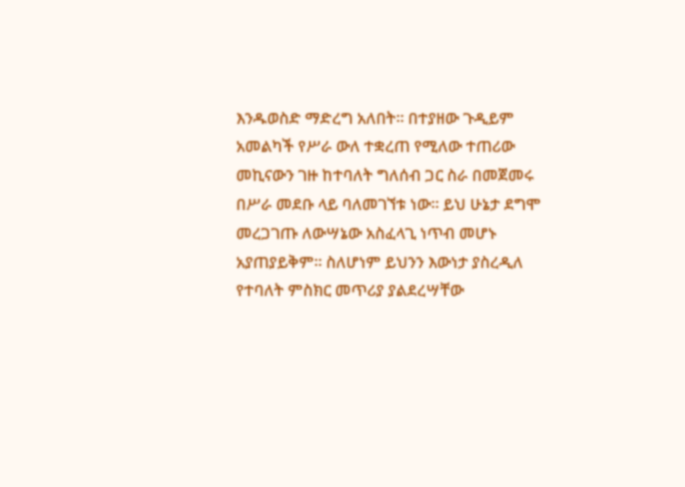እንዱወስድ ማድረግ አለበት። በተያዘው ጉዲይም አመልካች የሥራ ውለ ተቋረጠ የሚለው ተጠሪው መኪናውን ገዙ ከተባለት ግለሰብ ጋር ስራ በመጀመሩ በሥራ መደቡ ላይ ባለመገኘቱ ነው። ይህ ሁኔታ ደግሞ መረጋገጡ ለውሣኔው አስፈላጊ ነጥብ መሆኑ አያጠያይቅም። ስለሆነም ይህንን እውነታ ያስረዲለ የተባለት ምስክር መጥሪያ ያልደረሣቸው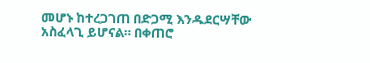መሆኑ ከተረጋገጠ በድጋሚ እንዱደርሣቸው አስፈላጊ ይሆናል። በቀጠሮ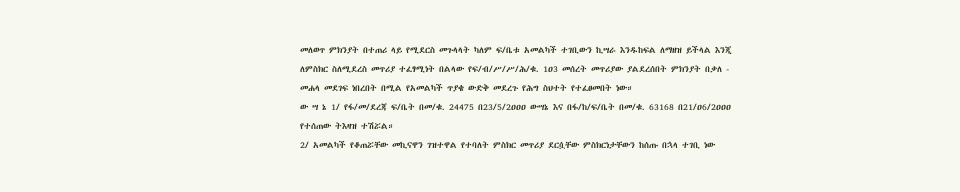መለወጥ ምክንያት በተጠሪ ላይ የሚደርስ መጉላላት ካለም ፍ/ቤቱ አመልካች ተገቢውን ኪሣራ እንዱከፍል ለማዘዝ ይችላል እንጂ ለምስክር ስለሚደረስ መጥሪያ ተፈፃሚነት በልላው የፍ/ብ/ሥ/ሥ/ሕ/ቁ. 1ዐ3 መሰረት መጥሪያው ያልደረሰበት ምክንያት በቃለ - መሐላ መደገፍ ነበረበት በሚል የአመልካች ጥያቄ ውድቅ መደረጉ የሕግ ስህተት የተፈፀመበት ነው።
ው ሣ ኔ 1/ የፋ/መ/ደረጃ ፍ/ቤት በመ/ቁ. 24475 በ23/5/2ዐዐዐ ውሣኔ እና በፋ/ከ/ፍ/ቤት በመ/ቁ. 63168 በ21/ዐ6/2ዐዐዐ የተሰጠው ትእዛዝ ተሽሯል።
2/ አመልካች የቆጠሯቸው መኪናዋን ገዝተዋል የተባለት ምስክር መጥሪያ ደርሷቸው ምስክርነታቸውን ከሰጡ በኋላ ተገቢ ነው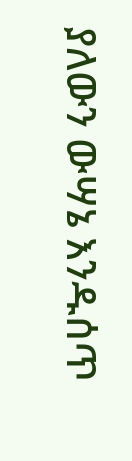ያለውን ውሣኔ እንዱሰጥ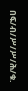በፍ/ብ/ሥ/ሥ/ሕ/ቁ.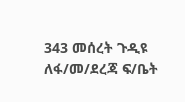343 መሰረት ጉዲዩ ለፋ/መ/ደረጃ ፍ/ቤት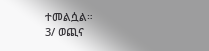ተመልሷል።
3/ ወጪና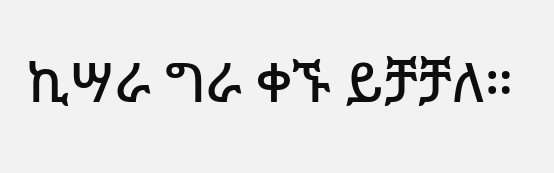ኪሣራ ግራ ቀኙ ይቻቻለ።